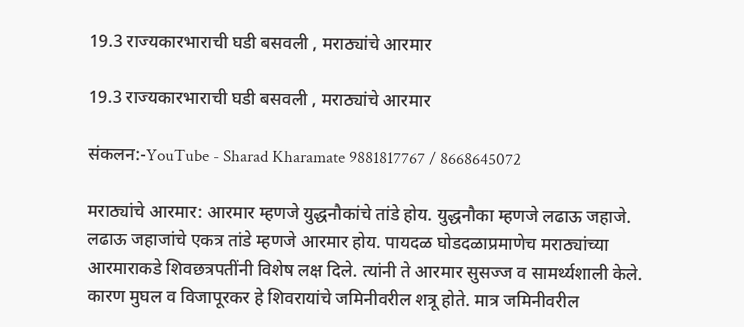19.3 राज्यकारभाराची घडी बसवली , मराठ्यांचे आरमार

19.3 राज्यकारभाराची घडी बसवली , मराठ्यांचे आरमार

संकलन:-YouTube - Sharad Kharamate 9881817767 / 8668645072

मराठ्यांचे आरमार: आरमार म्हणजे युद्धनौकांचे तांडे होय. युद्धनौका म्हणजे लढाऊ जहाजे. लढाऊ जहाजांचे एकत्र तांडे म्हणजे आरमार होय. पायदळ घोडदळाप्रमाणेच मराठ्यांच्या आरमाराकडे शिवछत्रपतींनी विशेष लक्ष दिले. त्यांनी ते आरमार सुसज्ज व सामर्थ्यशाली केले. कारण मुघल व विजापूरकर हे शिवरायांचे जमिनीवरील शत्रू होते. मात्र जमिनीवरील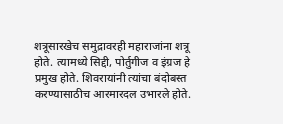शत्रूसारखेच समुद्रावरही महाराजांना शत्रू होते. त्यामध्ये सिद्दी, पोर्तुगीज व इंग्रज हे प्रमुख होते. शिवरायांनी त्यांचा बंदोबस्त करण्यासाठीच आरमारदल उभारले होते.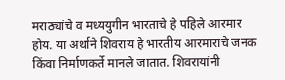मराठ्यांचे व मध्ययुगीन भारताचे हे पहिले आरमार होय. या अर्थाने शिवराय हे भारतीय आरमाराचे जनक किंवा निर्माणकर्ते मानले जातात. शिवरायांनी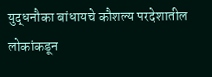युद्धनौका बांधायचे कौशल्य परदेशातील लोकांकडून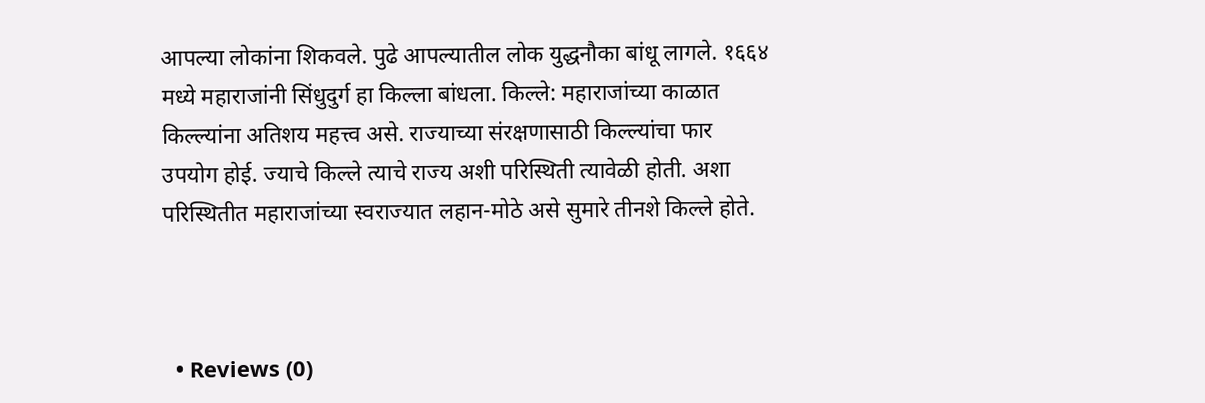आपल्या लोकांना शिकवले. पुढे आपल्यातील लोक युद्धनौका बांधू लागले. १६६४ मध्ये महाराजांनी सिंधुदुर्ग हा किल्ला बांधला. किल्ले: महाराजांच्या काळात किल्ल्यांना अतिशय महत्त्व असे. राज्याच्या संरक्षणासाठी किल्ल्यांचा फार उपयोग होई. ज्याचे किल्ले त्याचे राज्य अशी परिस्थिती त्यावेळी होती. अशा परिस्थितीत महाराजांच्या स्वराज्यात लहान-मोठे असे सुमारे तीनशे किल्ले होते.



  • Reviews (0)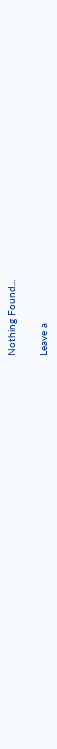Nothing Found...

Leave a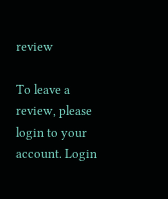review

To leave a review, please login to your account. Login